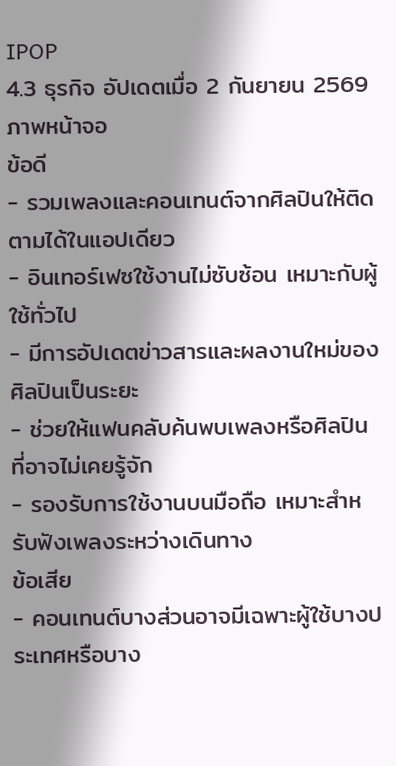IPOP
4.3 ธุรกิจ อัปเดตเมื่อ 2 กันยายน 2569
ภาพหน้าจอ
ข้อดี
- รวมเพลงและคอนเทนต์จากศิลปินให้ติดตามได้ในแอปเดียว
- อินเทอร์เฟซใช้งานไม่ซับซ้อน เหมาะกับผู้ใช้ทั่วไป
- มีการอัปเดตข่าวสารและผลงานใหม่ของศิลปินเป็นระยะ
- ช่วยให้แฟนคลับค้นพบเพลงหรือศิลปินที่อาจไม่เคยรู้จัก
- รองรับการใช้งานบนมือถือ เหมาะสำหรับฟังเพลงระหว่างเดินทาง
ข้อเสีย
- คอนเทนต์บางส่วนอาจมีเฉพาะผู้ใช้บางประเทศหรือบาง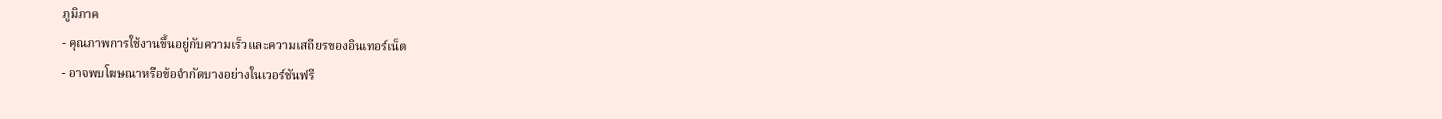ภูมิภาค
- คุณภาพการใช้งานขึ้นอยู่กับความเร็วและความเสถียรของอินเทอร์เน็ต
- อาจพบโฆษณาหรือข้อจำกัดบางอย่างในเวอร์ชันฟรี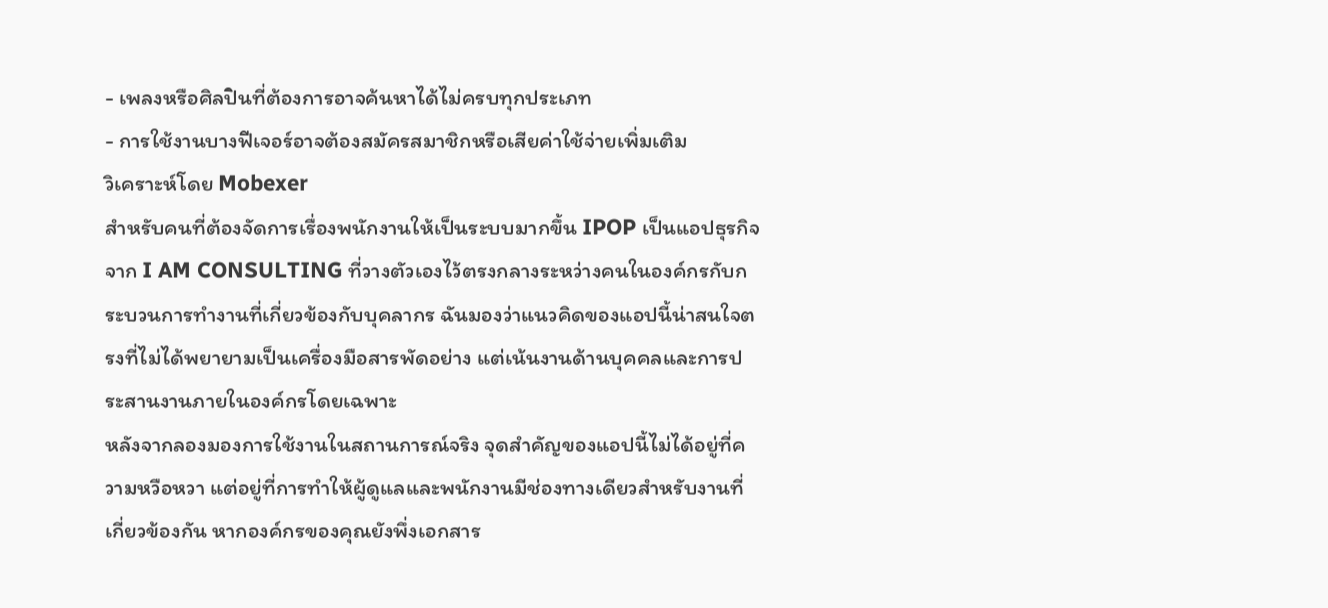- เพลงหรือศิลปินที่ต้องการอาจค้นหาได้ไม่ครบทุกประเภท
- การใช้งานบางฟีเจอร์อาจต้องสมัครสมาชิกหรือเสียค่าใช้จ่ายเพิ่มเติม
วิเคราะห์โดย Mobexer
สำหรับคนที่ต้องจัดการเรื่องพนักงานให้เป็นระบบมากขึ้น IPOP เป็นแอปธุรกิจจาก I AM CONSULTING ที่วางตัวเองไว้ตรงกลางระหว่างคนในองค์กรกับกระบวนการทำงานที่เกี่ยวข้องกับบุคลากร ฉันมองว่าแนวคิดของแอปนี้น่าสนใจตรงที่ไม่ได้พยายามเป็นเครื่องมือสารพัดอย่าง แต่เน้นงานด้านบุคคลและการประสานงานภายในองค์กรโดยเฉพาะ
หลังจากลองมองการใช้งานในสถานการณ์จริง จุดสำคัญของแอปนี้ไม่ได้อยู่ที่ความหวือหวา แต่อยู่ที่การทำให้ผู้ดูแลและพนักงานมีช่องทางเดียวสำหรับงานที่เกี่ยวข้องกัน หากองค์กรของคุณยังพึ่งเอกสาร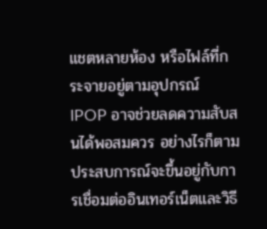แชตหลายห้อง หรือไฟล์ที่กระจายอยู่ตามอุปกรณ์ IPOP อาจช่วยลดความสับสนได้พอสมควร อย่างไรก็ตาม ประสบการณ์จะขึ้นอยู่กับการเชื่อมต่ออินเทอร์เน็ตและวิธี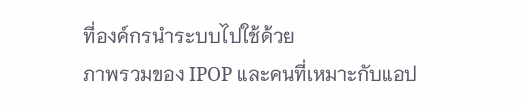ที่องค์กรนำระบบไปใช้ด้วย
ภาพรวมของ IPOP และคนที่เหมาะกับแอป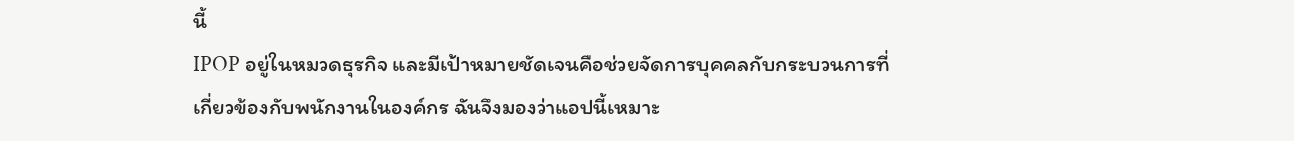นี้
IPOP อยู่ในหมวดธุรกิจ และมีเป้าหมายชัดเจนคือช่วยจัดการบุคคลกับกระบวนการที่เกี่ยวข้องกับพนักงานในองค์กร ฉันจึงมองว่าแอปนี้เหมาะ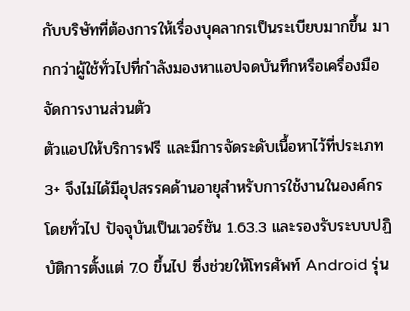กับบริษัทที่ต้องการให้เรื่องบุคลากรเป็นระเบียบมากขึ้น มากกว่าผู้ใช้ทั่วไปที่กำลังมองหาแอปจดบันทึกหรือเครื่องมือจัดการงานส่วนตัว
ตัวแอปให้บริการฟรี และมีการจัดระดับเนื้อหาไว้ที่ประเภท 3+ จึงไม่ได้มีอุปสรรคด้านอายุสำหรับการใช้งานในองค์กรโดยทั่วไป ปัจจุบันเป็นเวอร์ชัน 1.63.3 และรองรับระบบปฏิบัติการตั้งแต่ 7.0 ขึ้นไป ซึ่งช่วยให้โทรศัพท์ Android รุ่น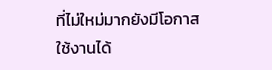ที่ไม่ใหม่มากยังมีโอกาสใช้งานได้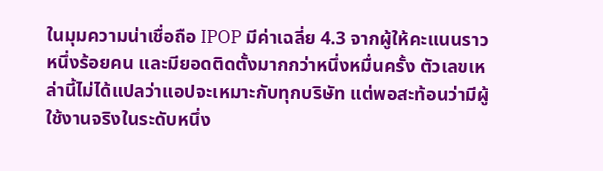ในมุมความน่าเชื่อถือ IPOP มีค่าเฉลี่ย 4.3 จากผู้ให้คะแนนราวหนึ่งร้อยคน และมียอดติดตั้งมากกว่าหนึ่งหมื่นครั้ง ตัวเลขเหล่านี้ไม่ได้แปลว่าแอปจะเหมาะกับทุกบริษัท แต่พอสะท้อนว่ามีผู้ใช้งานจริงในระดับหนึ่ง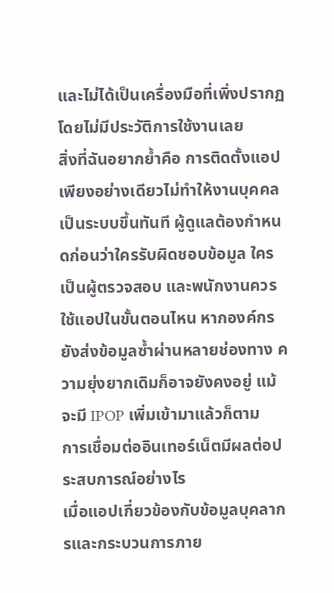และไม่ได้เป็นเครื่องมือที่เพิ่งปรากฏโดยไม่มีประวัติการใช้งานเลย
สิ่งที่ฉันอยากย้ำคือ การติดตั้งแอปเพียงอย่างเดียวไม่ทำให้งานบุคคลเป็นระบบขึ้นทันที ผู้ดูแลต้องกำหนดก่อนว่าใครรับผิดชอบข้อมูล ใครเป็นผู้ตรวจสอบ และพนักงานควรใช้แอปในขั้นตอนไหน หากองค์กรยังส่งข้อมูลซ้ำผ่านหลายช่องทาง ความยุ่งยากเดิมก็อาจยังคงอยู่ แม้จะมี IPOP เพิ่มเข้ามาแล้วก็ตาม
การเชื่อมต่ออินเทอร์เน็ตมีผลต่อประสบการณ์อย่างไร
เมื่อแอปเกี่ยวข้องกับข้อมูลบุคลากรและกระบวนการภาย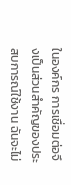ในองค์กร การเชื่อมต่อจึงเป็นส่วนสำคัญของประสบการณ์ใช้งาน ฉันจะไม่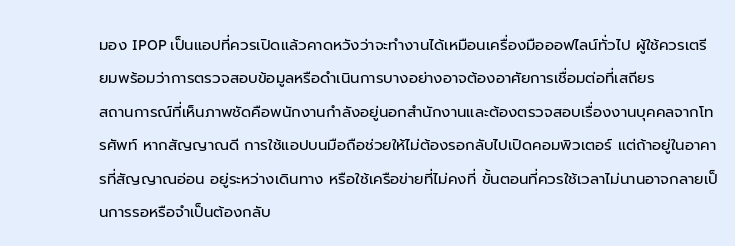มอง IPOP เป็นแอปที่ควรเปิดแล้วคาดหวังว่าจะทำงานได้เหมือนเครื่องมือออฟไลน์ทั่วไป ผู้ใช้ควรเตรียมพร้อมว่าการตรวจสอบข้อมูลหรือดำเนินการบางอย่างอาจต้องอาศัยการเชื่อมต่อที่เสถียร
สถานการณ์ที่เห็นภาพชัดคือพนักงานกำลังอยู่นอกสำนักงานและต้องตรวจสอบเรื่องงานบุคคลจากโทรศัพท์ หากสัญญาณดี การใช้แอปบนมือถือช่วยให้ไม่ต้องรอกลับไปเปิดคอมพิวเตอร์ แต่ถ้าอยู่ในอาคารที่สัญญาณอ่อน อยู่ระหว่างเดินทาง หรือใช้เครือข่ายที่ไม่คงที่ ขั้นตอนที่ควรใช้เวลาไม่นานอาจกลายเป็นการรอหรือจำเป็นต้องกลับ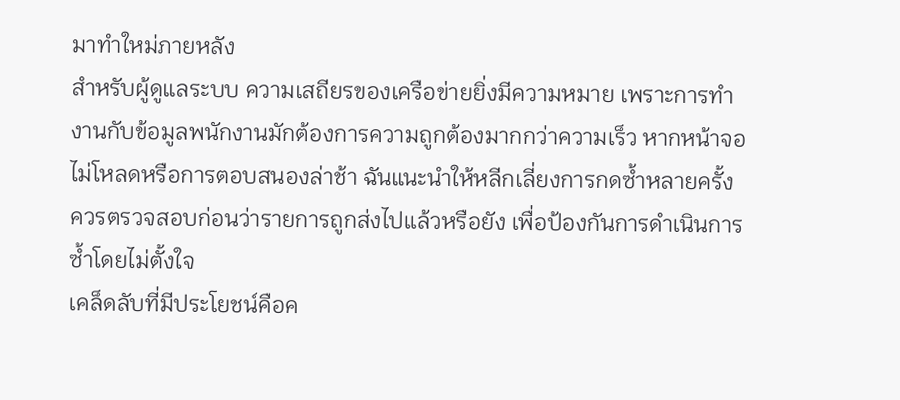มาทำใหม่ภายหลัง
สำหรับผู้ดูแลระบบ ความเสถียรของเครือข่ายยิ่งมีความหมาย เพราะการทำงานกับข้อมูลพนักงานมักต้องการความถูกต้องมากกว่าความเร็ว หากหน้าจอไม่โหลดหรือการตอบสนองล่าช้า ฉันแนะนำให้หลีกเลี่ยงการกดซ้ำหลายครั้ง ควรตรวจสอบก่อนว่ารายการถูกส่งไปแล้วหรือยัง เพื่อป้องกันการดำเนินการซ้ำโดยไม่ตั้งใจ
เคล็ดลับที่มีประโยชน์คือค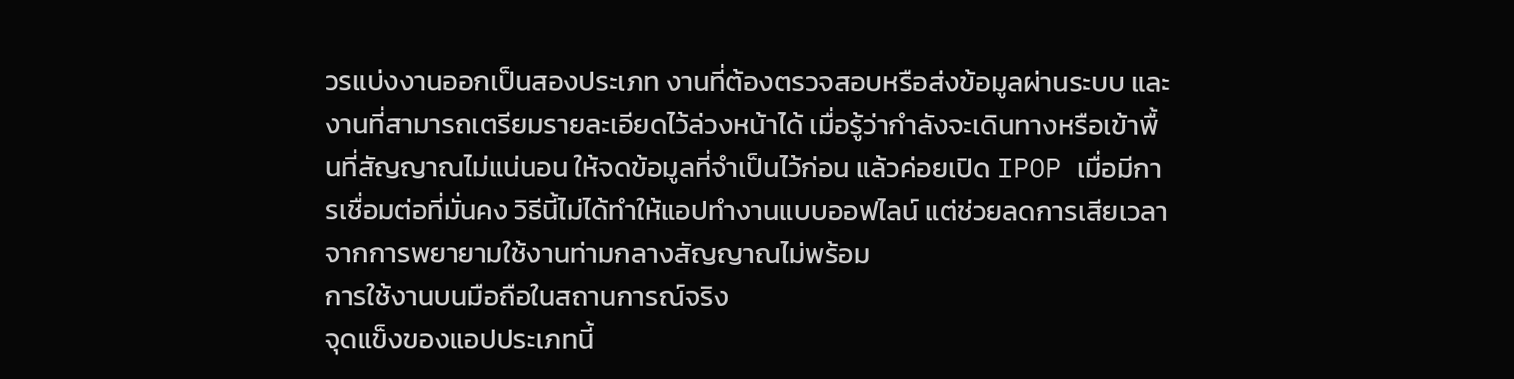วรแบ่งงานออกเป็นสองประเภท งานที่ต้องตรวจสอบหรือส่งข้อมูลผ่านระบบ และงานที่สามารถเตรียมรายละเอียดไว้ล่วงหน้าได้ เมื่อรู้ว่ากำลังจะเดินทางหรือเข้าพื้นที่สัญญาณไม่แน่นอน ให้จดข้อมูลที่จำเป็นไว้ก่อน แล้วค่อยเปิด IPOP เมื่อมีการเชื่อมต่อที่มั่นคง วิธีนี้ไม่ได้ทำให้แอปทำงานแบบออฟไลน์ แต่ช่วยลดการเสียเวลาจากการพยายามใช้งานท่ามกลางสัญญาณไม่พร้อม
การใช้งานบนมือถือในสถานการณ์จริง
จุดแข็งของแอปประเภทนี้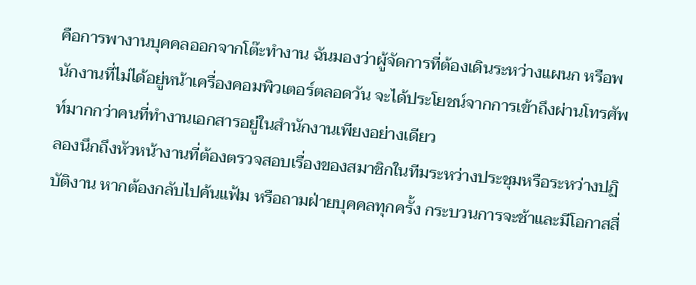คือการพางานบุคคลออกจากโต๊ะทำงาน ฉันมองว่าผู้จัดการที่ต้องเดินระหว่างแผนก หรือพนักงานที่ไม่ได้อยู่หน้าเครื่องคอมพิวเตอร์ตลอดวัน จะได้ประโยชน์จากการเข้าถึงผ่านโทรศัพท์มากกว่าคนที่ทำงานเอกสารอยู่ในสำนักงานเพียงอย่างเดียว
ลองนึกถึงหัวหน้างานที่ต้องตรวจสอบเรื่องของสมาชิกในทีมระหว่างประชุมหรือระหว่างปฏิบัติงาน หากต้องกลับไปค้นแฟ้ม หรือถามฝ่ายบุคคลทุกครั้ง กระบวนการจะช้าและมีโอกาสสื่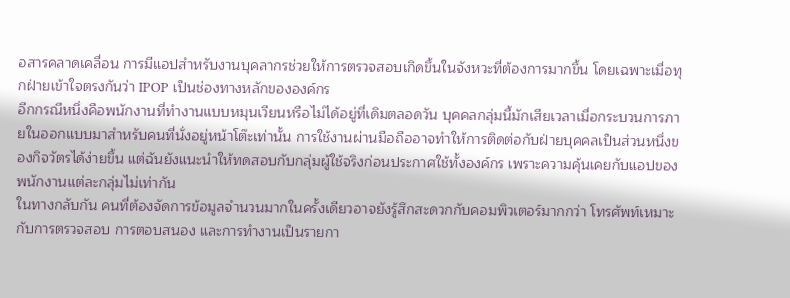อสารคลาดเคลื่อน การมีแอปสำหรับงานบุคลากรช่วยให้การตรวจสอบเกิดขึ้นในจังหวะที่ต้องการมากขึ้น โดยเฉพาะเมื่อทุกฝ่ายเข้าใจตรงกันว่า IPOP เป็นช่องทางหลักขององค์กร
อีกกรณีหนึ่งคือพนักงานที่ทำงานแบบหมุนเวียนหรือไม่ได้อยู่ที่เดิมตลอดวัน บุคคลกลุ่มนี้มักเสียเวลาเมื่อกระบวนการภายในออกแบบมาสำหรับคนที่นั่งอยู่หน้าโต๊ะเท่านั้น การใช้งานผ่านมือถืออาจทำให้การติดต่อกับฝ่ายบุคคลเป็นส่วนหนึ่งของกิจวัตรได้ง่ายขึ้น แต่ฉันยังแนะนำให้ทดสอบกับกลุ่มผู้ใช้จริงก่อนประกาศใช้ทั้งองค์กร เพราะความคุ้นเคยกับแอปของพนักงานแต่ละกลุ่มไม่เท่ากัน
ในทางกลับกัน คนที่ต้องจัดการข้อมูลจำนวนมากในครั้งเดียวอาจยังรู้สึกสะดวกกับคอมพิวเตอร์มากกว่า โทรศัพท์เหมาะกับการตรวจสอบ การตอบสนอง และการทำงานเป็นรายกา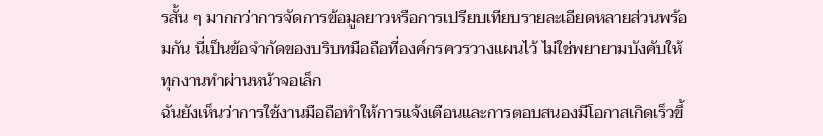รสั้น ๆ มากกว่าการจัดการข้อมูลยาวหรือการเปรียบเทียบรายละเอียดหลายส่วนพร้อมกัน นี่เป็นข้อจำกัดของบริบทมือถือที่องค์กรควรวางแผนไว้ ไม่ใช่พยายามบังคับให้ทุกงานทำผ่านหน้าจอเล็ก
ฉันยังเห็นว่าการใช้งานมือถือทำให้การแจ้งเตือนและการตอบสนองมีโอกาสเกิดเร็วขึ้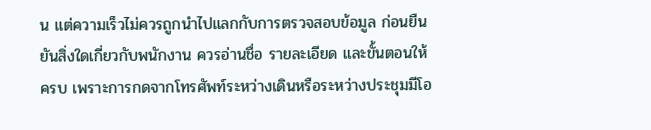น แต่ความเร็วไม่ควรถูกนำไปแลกกับการตรวจสอบข้อมูล ก่อนยืนยันสิ่งใดเกี่ยวกับพนักงาน ควรอ่านชื่อ รายละเอียด และขั้นตอนให้ครบ เพราะการกดจากโทรศัพท์ระหว่างเดินหรือระหว่างประชุมมีโอ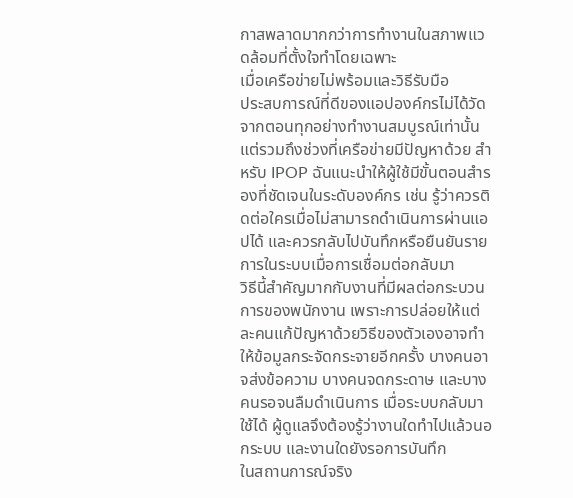กาสพลาดมากกว่าการทำงานในสภาพแวดล้อมที่ตั้งใจทำโดยเฉพาะ
เมื่อเครือข่ายไม่พร้อมและวิธีรับมือ
ประสบการณ์ที่ดีของแอปองค์กรไม่ได้วัดจากตอนทุกอย่างทำงานสมบูรณ์เท่านั้น แต่รวมถึงช่วงที่เครือข่ายมีปัญหาด้วย สำหรับ IPOP ฉันแนะนำให้ผู้ใช้มีขั้นตอนสำรองที่ชัดเจนในระดับองค์กร เช่น รู้ว่าควรติดต่อใครเมื่อไม่สามารถดำเนินการผ่านแอปได้ และควรกลับไปบันทึกหรือยืนยันรายการในระบบเมื่อการเชื่อมต่อกลับมา
วิธีนี้สำคัญมากกับงานที่มีผลต่อกระบวนการของพนักงาน เพราะการปล่อยให้แต่ละคนแก้ปัญหาด้วยวิธีของตัวเองอาจทำให้ข้อมูลกระจัดกระจายอีกครั้ง บางคนอาจส่งข้อความ บางคนจดกระดาษ และบางคนรอจนลืมดำเนินการ เมื่อระบบกลับมาใช้ได้ ผู้ดูแลจึงต้องรู้ว่างานใดทำไปแล้วนอกระบบ และงานใดยังรอการบันทึก
ในสถานการณ์จริง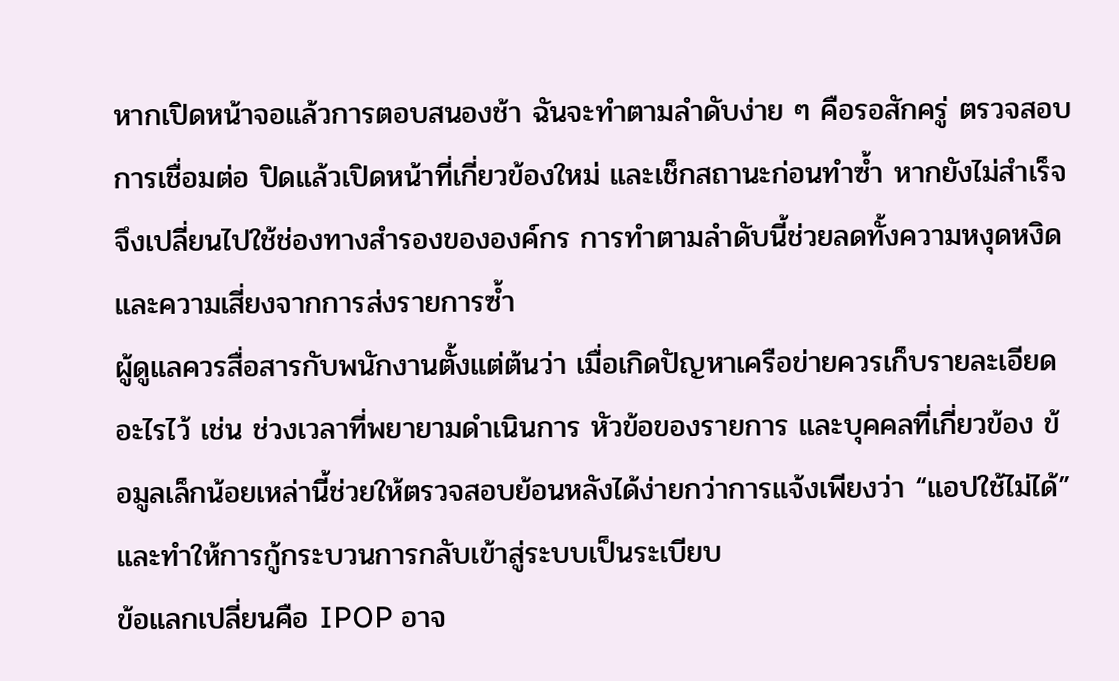หากเปิดหน้าจอแล้วการตอบสนองช้า ฉันจะทำตามลำดับง่าย ๆ คือรอสักครู่ ตรวจสอบการเชื่อมต่อ ปิดแล้วเปิดหน้าที่เกี่ยวข้องใหม่ และเช็กสถานะก่อนทำซ้ำ หากยังไม่สำเร็จจึงเปลี่ยนไปใช้ช่องทางสำรองขององค์กร การทำตามลำดับนี้ช่วยลดทั้งความหงุดหงิดและความเสี่ยงจากการส่งรายการซ้ำ
ผู้ดูแลควรสื่อสารกับพนักงานตั้งแต่ต้นว่า เมื่อเกิดปัญหาเครือข่ายควรเก็บรายละเอียดอะไรไว้ เช่น ช่วงเวลาที่พยายามดำเนินการ หัวข้อของรายการ และบุคคลที่เกี่ยวข้อง ข้อมูลเล็กน้อยเหล่านี้ช่วยให้ตรวจสอบย้อนหลังได้ง่ายกว่าการแจ้งเพียงว่า “แอปใช้ไม่ได้” และทำให้การกู้กระบวนการกลับเข้าสู่ระบบเป็นระเบียบ
ข้อแลกเปลี่ยนคือ IPOP อาจ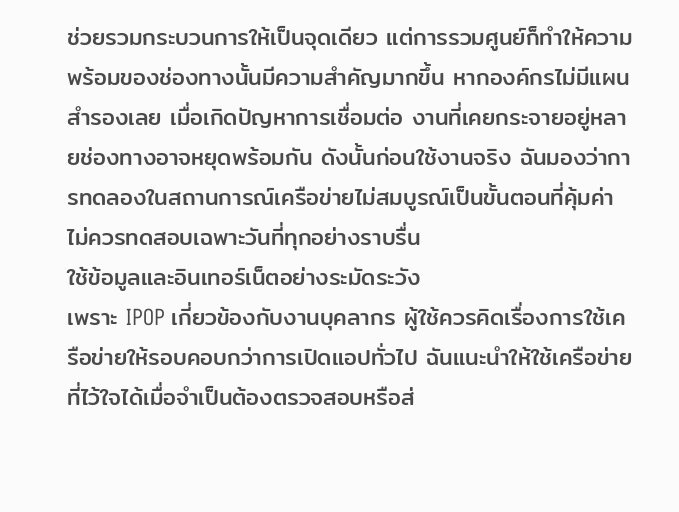ช่วยรวมกระบวนการให้เป็นจุดเดียว แต่การรวมศูนย์ก็ทำให้ความพร้อมของช่องทางนั้นมีความสำคัญมากขึ้น หากองค์กรไม่มีแผนสำรองเลย เมื่อเกิดปัญหาการเชื่อมต่อ งานที่เคยกระจายอยู่หลายช่องทางอาจหยุดพร้อมกัน ดังนั้นก่อนใช้งานจริง ฉันมองว่าการทดลองในสถานการณ์เครือข่ายไม่สมบูรณ์เป็นขั้นตอนที่คุ้มค่า ไม่ควรทดสอบเฉพาะวันที่ทุกอย่างราบรื่น
ใช้ข้อมูลและอินเทอร์เน็ตอย่างระมัดระวัง
เพราะ IPOP เกี่ยวข้องกับงานบุคลากร ผู้ใช้ควรคิดเรื่องการใช้เครือข่ายให้รอบคอบกว่าการเปิดแอปทั่วไป ฉันแนะนำให้ใช้เครือข่ายที่ไว้ใจได้เมื่อจำเป็นต้องตรวจสอบหรือส่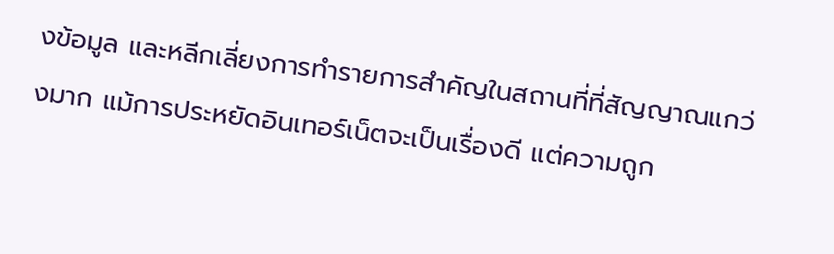งข้อมูล และหลีกเลี่ยงการทำรายการสำคัญในสถานที่ที่สัญญาณแกว่งมาก แม้การประหยัดอินเทอร์เน็ตจะเป็นเรื่องดี แต่ความถูก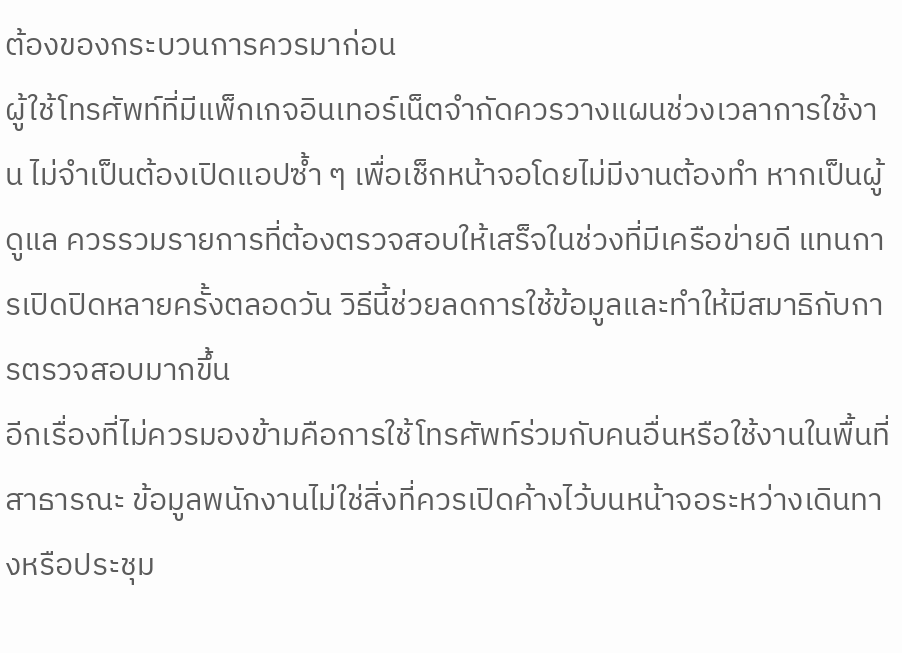ต้องของกระบวนการควรมาก่อน
ผู้ใช้โทรศัพท์ที่มีแพ็กเกจอินเทอร์เน็ตจำกัดควรวางแผนช่วงเวลาการใช้งาน ไม่จำเป็นต้องเปิดแอปซ้ำ ๆ เพื่อเช็กหน้าจอโดยไม่มีงานต้องทำ หากเป็นผู้ดูแล ควรรวมรายการที่ต้องตรวจสอบให้เสร็จในช่วงที่มีเครือข่ายดี แทนการเปิดปิดหลายครั้งตลอดวัน วิธีนี้ช่วยลดการใช้ข้อมูลและทำให้มีสมาธิกับการตรวจสอบมากขึ้น
อีกเรื่องที่ไม่ควรมองข้ามคือการใช้โทรศัพท์ร่วมกับคนอื่นหรือใช้งานในพื้นที่สาธารณะ ข้อมูลพนักงานไม่ใช่สิ่งที่ควรเปิดค้างไว้บนหน้าจอระหว่างเดินทางหรือประชุม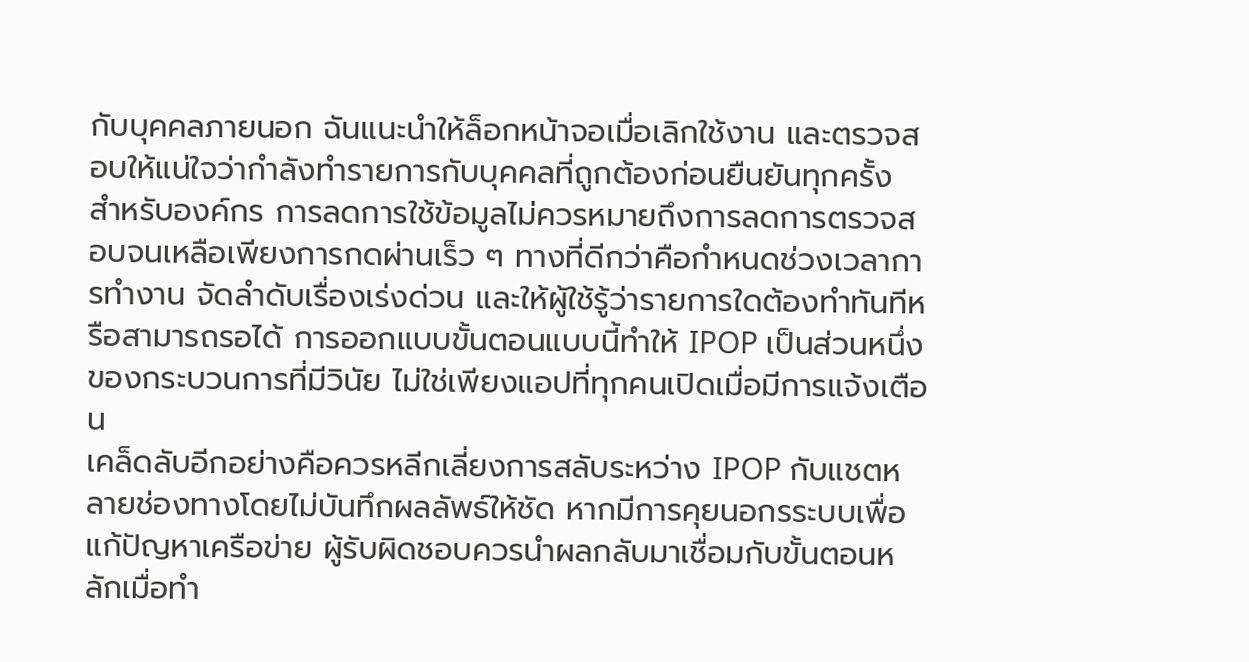กับบุคคลภายนอก ฉันแนะนำให้ล็อกหน้าจอเมื่อเลิกใช้งาน และตรวจสอบให้แน่ใจว่ากำลังทำรายการกับบุคคลที่ถูกต้องก่อนยืนยันทุกครั้ง
สำหรับองค์กร การลดการใช้ข้อมูลไม่ควรหมายถึงการลดการตรวจสอบจนเหลือเพียงการกดผ่านเร็ว ๆ ทางที่ดีกว่าคือกำหนดช่วงเวลาการทำงาน จัดลำดับเรื่องเร่งด่วน และให้ผู้ใช้รู้ว่ารายการใดต้องทำทันทีหรือสามารถรอได้ การออกแบบขั้นตอนแบบนี้ทำให้ IPOP เป็นส่วนหนึ่งของกระบวนการที่มีวินัย ไม่ใช่เพียงแอปที่ทุกคนเปิดเมื่อมีการแจ้งเตือน
เคล็ดลับอีกอย่างคือควรหลีกเลี่ยงการสลับระหว่าง IPOP กับแชตหลายช่องทางโดยไม่บันทึกผลลัพธ์ให้ชัด หากมีการคุยนอกรระบบเพื่อแก้ปัญหาเครือข่าย ผู้รับผิดชอบควรนำผลกลับมาเชื่อมกับขั้นตอนหลักเมื่อทำ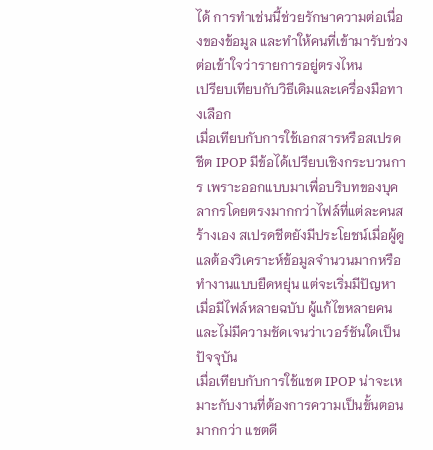ได้ การทำเช่นนี้ช่วยรักษาความต่อเนื่องของข้อมูล และทำให้คนที่เข้ามารับช่วงต่อเข้าใจว่ารายการอยู่ตรงไหน
เปรียบเทียบกับวิธีเดิมและเครื่องมือทางเลือก
เมื่อเทียบกับการใช้เอกสารหรือสเปรดชีต IPOP มีข้อได้เปรียบเชิงกระบวนการ เพราะออกแบบมาเพื่อบริบทของบุคลากรโดยตรงมากกว่าไฟล์ที่แต่ละคนสร้างเอง สเปรดชีตยังมีประโยชน์เมื่อผู้ดูแลต้องวิเคราะห์ข้อมูลจำนวนมากหรือทำงานแบบยืดหยุ่น แต่จะเริ่มมีปัญหาเมื่อมีไฟล์หลายฉบับ ผู้แก้ไขหลายคน และไม่มีความชัดเจนว่าเวอร์ชันใดเป็นปัจจุบัน
เมื่อเทียบกับการใช้แชต IPOP น่าจะเหมาะกับงานที่ต้องการความเป็นขั้นตอนมากกว่า แชตดี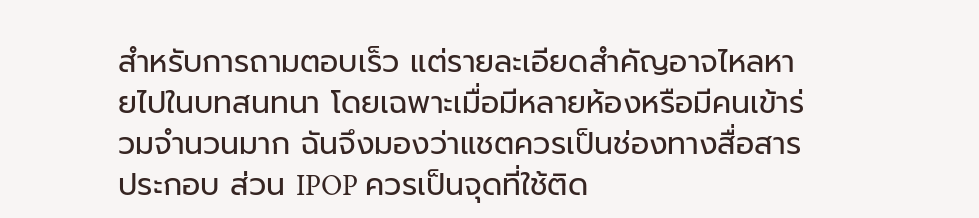สำหรับการถามตอบเร็ว แต่รายละเอียดสำคัญอาจไหลหายไปในบทสนทนา โดยเฉพาะเมื่อมีหลายห้องหรือมีคนเข้าร่วมจำนวนมาก ฉันจึงมองว่าแชตควรเป็นช่องทางสื่อสารประกอบ ส่วน IPOP ควรเป็นจุดที่ใช้ติด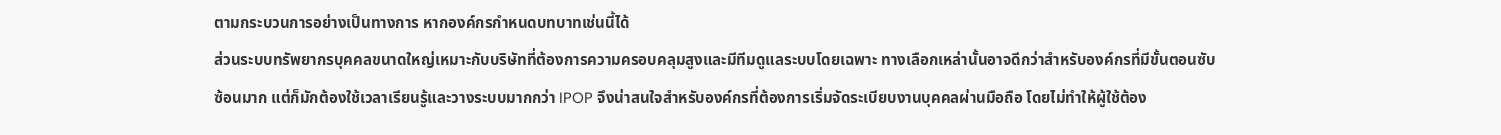ตามกระบวนการอย่างเป็นทางการ หากองค์กรกำหนดบทบาทเช่นนี้ได้
ส่วนระบบทรัพยากรบุคคลขนาดใหญ่เหมาะกับบริษัทที่ต้องการความครอบคลุมสูงและมีทีมดูแลระบบโดยเฉพาะ ทางเลือกเหล่านั้นอาจดีกว่าสำหรับองค์กรที่มีขั้นตอนซับซ้อนมาก แต่ก็มักต้องใช้เวลาเรียนรู้และวางระบบมากกว่า IPOP จึงน่าสนใจสำหรับองค์กรที่ต้องการเริ่มจัดระเบียบงานบุคคลผ่านมือถือ โดยไม่ทำให้ผู้ใช้ต้อง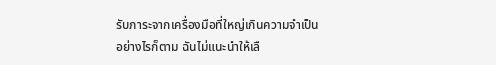รับภาระจากเครื่องมือที่ใหญ่เกินความจำเป็น
อย่างไรก็ตาม ฉันไม่แนะนำให้เลื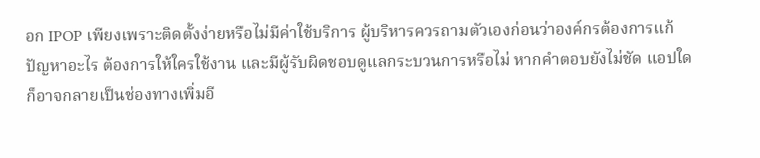อก IPOP เพียงเพราะติดตั้งง่ายหรือไม่มีค่าใช้บริการ ผู้บริหารควรถามตัวเองก่อนว่าองค์กรต้องการแก้ปัญหาอะไร ต้องการให้ใครใช้งาน และมีผู้รับผิดชอบดูแลกระบวนการหรือไม่ หากคำตอบยังไม่ชัด แอปใดก็อาจกลายเป็นช่องทางเพิ่มอี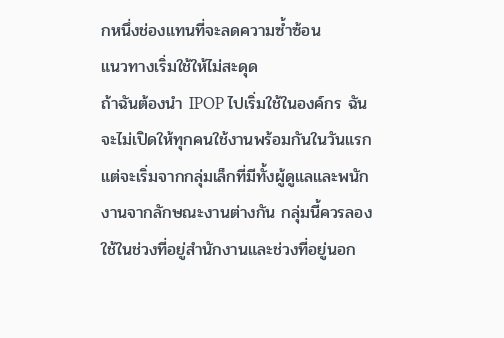กหนึ่งช่องแทนที่จะลดความซ้ำซ้อน
แนวทางเริ่มใช้ให้ไม่สะดุด
ถ้าฉันต้องนำ IPOP ไปเริ่มใช้ในองค์กร ฉันจะไม่เปิดให้ทุกคนใช้งานพร้อมกันในวันแรก แต่จะเริ่มจากกลุ่มเล็กที่มีทั้งผู้ดูแลและพนักงานจากลักษณะงานต่างกัน กลุ่มนี้ควรลองใช้ในช่วงที่อยู่สำนักงานและช่วงที่อยู่นอก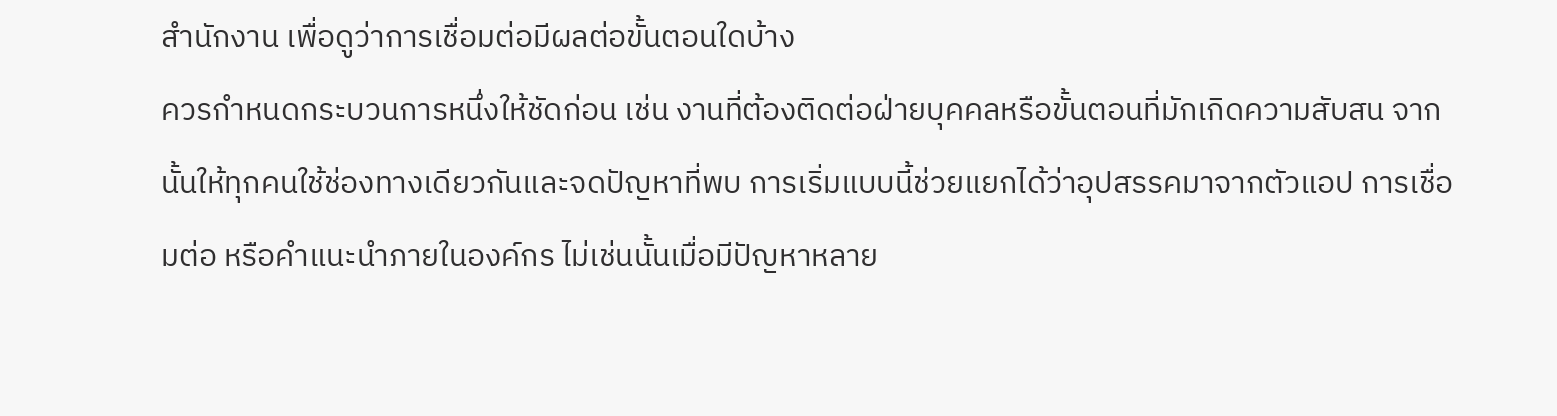สำนักงาน เพื่อดูว่าการเชื่อมต่อมีผลต่อขั้นตอนใดบ้าง
ควรกำหนดกระบวนการหนึ่งให้ชัดก่อน เช่น งานที่ต้องติดต่อฝ่ายบุคคลหรือขั้นตอนที่มักเกิดความสับสน จากนั้นให้ทุกคนใช้ช่องทางเดียวกันและจดปัญหาที่พบ การเริ่มแบบนี้ช่วยแยกได้ว่าอุปสรรคมาจากตัวแอป การเชื่อมต่อ หรือคำแนะนำภายในองค์กร ไม่เช่นนั้นเมื่อมีปัญหาหลาย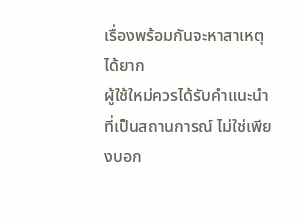เรื่องพร้อมกันจะหาสาเหตุได้ยาก
ผู้ใช้ใหม่ควรได้รับคำแนะนำที่เป็นสถานการณ์ ไม่ใช่เพียงบอก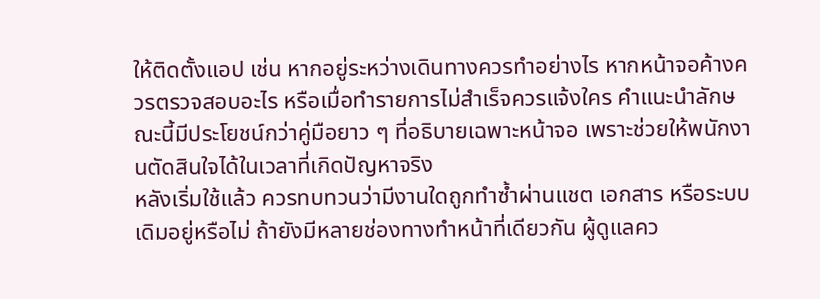ให้ติดตั้งแอป เช่น หากอยู่ระหว่างเดินทางควรทำอย่างไร หากหน้าจอค้างควรตรวจสอบอะไร หรือเมื่อทำรายการไม่สำเร็จควรแจ้งใคร คำแนะนำลักษณะนี้มีประโยชน์กว่าคู่มือยาว ๆ ที่อธิบายเฉพาะหน้าจอ เพราะช่วยให้พนักงานตัดสินใจได้ในเวลาที่เกิดปัญหาจริง
หลังเริ่มใช้แล้ว ควรทบทวนว่ามีงานใดถูกทำซ้ำผ่านแชต เอกสาร หรือระบบเดิมอยู่หรือไม่ ถ้ายังมีหลายช่องทางทำหน้าที่เดียวกัน ผู้ดูแลคว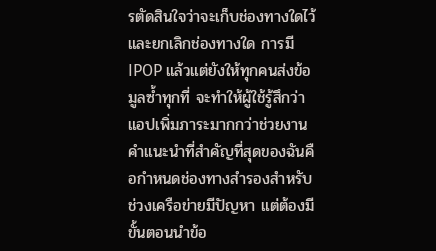รตัดสินใจว่าจะเก็บช่องทางใดไว้และยกเลิกช่องทางใด การมี IPOP แล้วแต่ยังให้ทุกคนส่งข้อมูลซ้ำทุกที่ จะทำให้ผู้ใช้รู้สึกว่าแอปเพิ่มภาระมากกว่าช่วยงาน
คำแนะนำที่สำคัญที่สุดของฉันคือกำหนดช่องทางสำรองสำหรับช่วงเครือข่ายมีปัญหา แต่ต้องมีขั้นตอนนำข้อ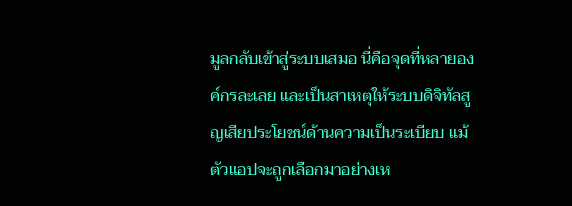มูลกลับเข้าสู่ระบบเสมอ นี่คือจุดที่หลายองค์กรละเลย และเป็นสาเหตุให้ระบบดิจิทัลสูญเสียประโยชน์ด้านความเป็นระเบียบ แม้ตัวแอปจะถูกเลือกมาอย่างเห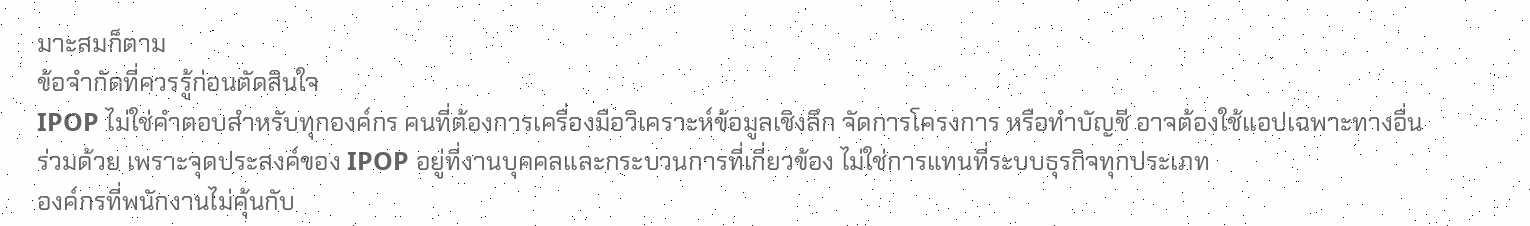มาะสมก็ตาม
ข้อจำกัดที่ควรรู้ก่อนตัดสินใจ
IPOP ไม่ใช่คำตอบสำหรับทุกองค์กร คนที่ต้องการเครื่องมือวิเคราะห์ข้อมูลเชิงลึก จัดการโครงการ หรือทำบัญชี อาจต้องใช้แอปเฉพาะทางอื่นร่วมด้วย เพราะจุดประสงค์ของ IPOP อยู่ที่งานบุคคลและกระบวนการที่เกี่ยวข้อง ไม่ใช่การแทนที่ระบบธุรกิจทุกประเภท
องค์กรที่พนักงานไม่คุ้นกับ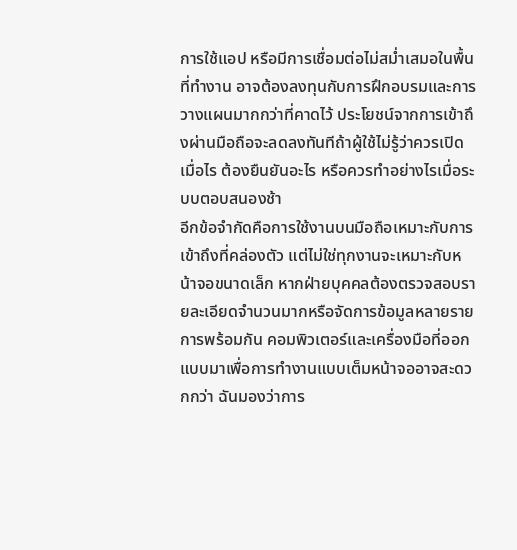การใช้แอป หรือมีการเชื่อมต่อไม่สม่ำเสมอในพื้นที่ทำงาน อาจต้องลงทุนกับการฝึกอบรมและการวางแผนมากกว่าที่คาดไว้ ประโยชน์จากการเข้าถึงผ่านมือถือจะลดลงทันทีถ้าผู้ใช้ไม่รู้ว่าควรเปิดเมื่อไร ต้องยืนยันอะไร หรือควรทำอย่างไรเมื่อระบบตอบสนองช้า
อีกข้อจำกัดคือการใช้งานบนมือถือเหมาะกับการเข้าถึงที่คล่องตัว แต่ไม่ใช่ทุกงานจะเหมาะกับหน้าจอขนาดเล็ก หากฝ่ายบุคคลต้องตรวจสอบรายละเอียดจำนวนมากหรือจัดการข้อมูลหลายรายการพร้อมกัน คอมพิวเตอร์และเครื่องมือที่ออกแบบมาเพื่อการทำงานแบบเต็มหน้าจออาจสะดวกกว่า ฉันมองว่าการ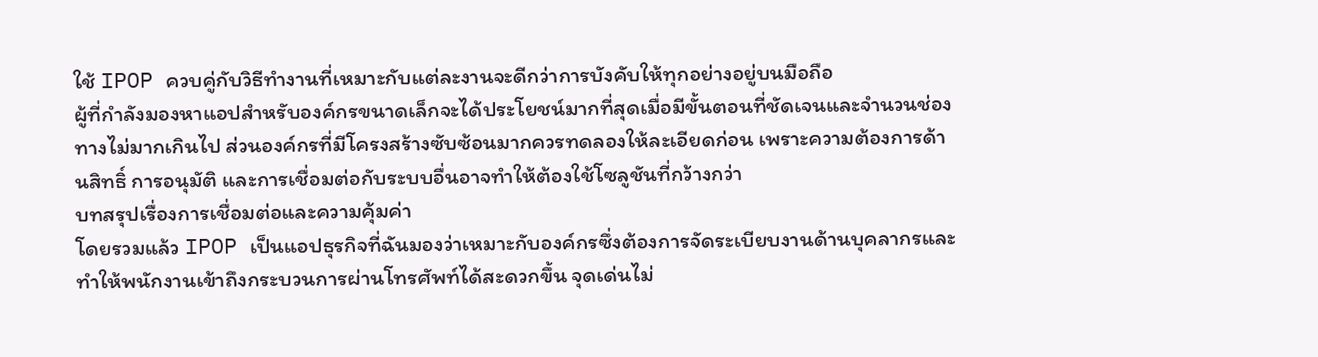ใช้ IPOP ควบคู่กับวิธีทำงานที่เหมาะกับแต่ละงานจะดีกว่าการบังคับให้ทุกอย่างอยู่บนมือถือ
ผู้ที่กำลังมองหาแอปสำหรับองค์กรขนาดเล็กจะได้ประโยชน์มากที่สุดเมื่อมีขั้นตอนที่ชัดเจนและจำนวนช่องทางไม่มากเกินไป ส่วนองค์กรที่มีโครงสร้างซับซ้อนมากควรทดลองให้ละเอียดก่อน เพราะความต้องการด้านสิทธิ์ การอนุมัติ และการเชื่อมต่อกับระบบอื่นอาจทำให้ต้องใช้โซลูชันที่กว้างกว่า
บทสรุปเรื่องการเชื่อมต่อและความคุ้มค่า
โดยรวมแล้ว IPOP เป็นแอปธุรกิจที่ฉันมองว่าเหมาะกับองค์กรซึ่งต้องการจัดระเบียบงานด้านบุคลากรและทำให้พนักงานเข้าถึงกระบวนการผ่านโทรศัพท์ได้สะดวกขึ้น จุดเด่นไม่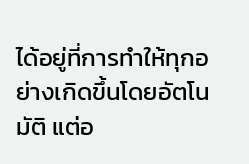ได้อยู่ที่การทำให้ทุกอย่างเกิดขึ้นโดยอัตโนมัติ แต่อ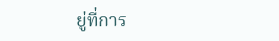ยู่ที่การ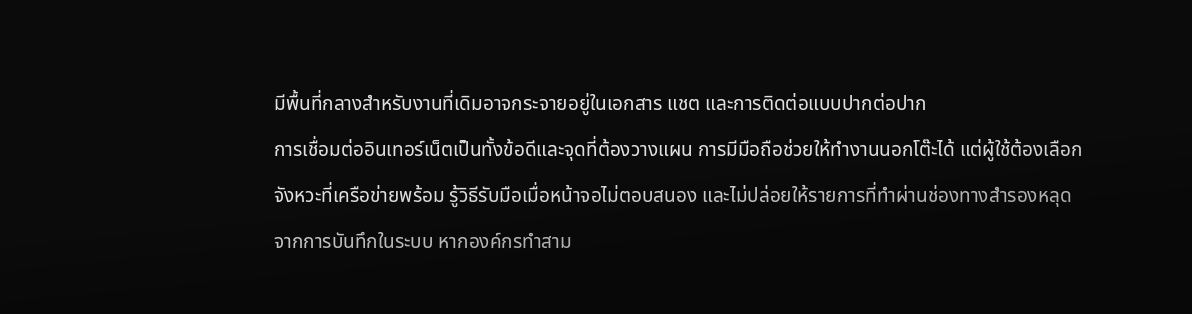มีพื้นที่กลางสำหรับงานที่เดิมอาจกระจายอยู่ในเอกสาร แชต และการติดต่อแบบปากต่อปาก
การเชื่อมต่ออินเทอร์เน็ตเป็นทั้งข้อดีและจุดที่ต้องวางแผน การมีมือถือช่วยให้ทำงานนอกโต๊ะได้ แต่ผู้ใช้ต้องเลือกจังหวะที่เครือข่ายพร้อม รู้วิธีรับมือเมื่อหน้าจอไม่ตอบสนอง และไม่ปล่อยให้รายการที่ทำผ่านช่องทางสำรองหลุดจากการบันทึกในระบบ หากองค์กรทำสาม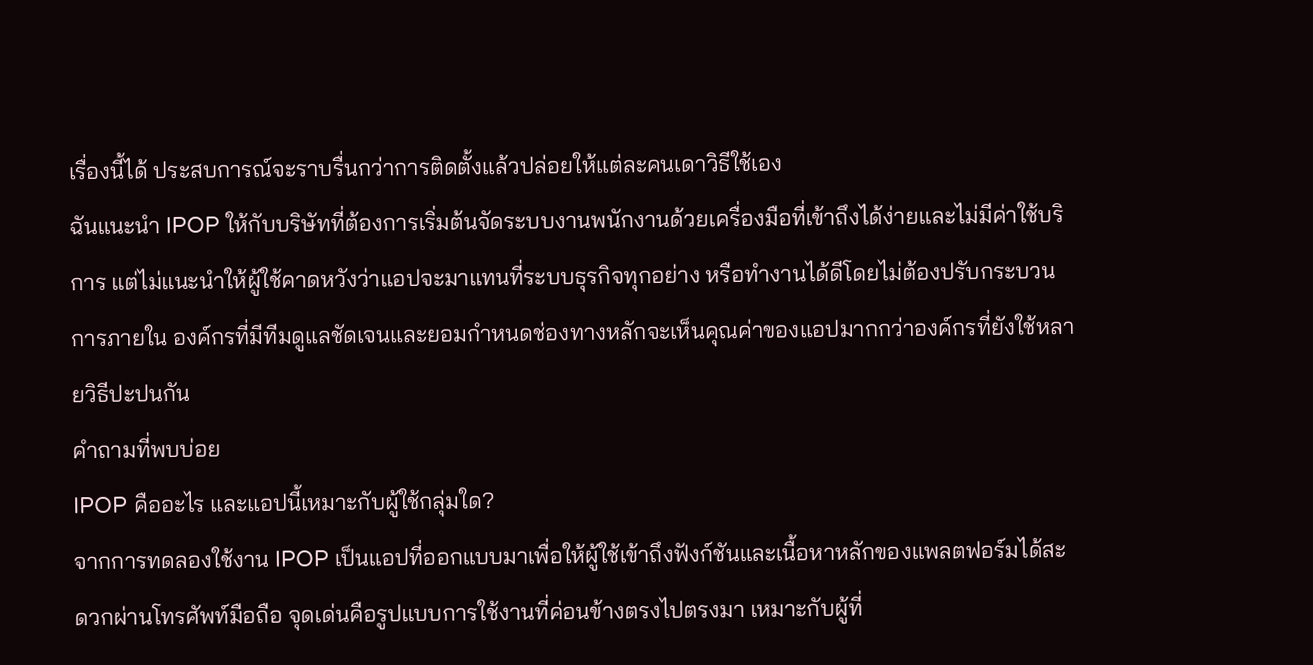เรื่องนี้ได้ ประสบการณ์จะราบรื่นกว่าการติดตั้งแล้วปล่อยให้แต่ละคนเดาวิธีใช้เอง
ฉันแนะนำ IPOP ให้กับบริษัทที่ต้องการเริ่มต้นจัดระบบงานพนักงานด้วยเครื่องมือที่เข้าถึงได้ง่ายและไม่มีค่าใช้บริการ แต่ไม่แนะนำให้ผู้ใช้คาดหวังว่าแอปจะมาแทนที่ระบบธุรกิจทุกอย่าง หรือทำงานได้ดีโดยไม่ต้องปรับกระบวนการภายใน องค์กรที่มีทีมดูแลชัดเจนและยอมกำหนดช่องทางหลักจะเห็นคุณค่าของแอปมากกว่าองค์กรที่ยังใช้หลายวิธีปะปนกัน
คำถามที่พบบ่อย
IPOP คืออะไร และแอปนี้เหมาะกับผู้ใช้กลุ่มใด?
จากการทดลองใช้งาน IPOP เป็นแอปที่ออกแบบมาเพื่อให้ผู้ใช้เข้าถึงฟังก์ชันและเนื้อหาหลักของแพลตฟอร์มได้สะดวกผ่านโทรศัพท์มือถือ จุดเด่นคือรูปแบบการใช้งานที่ค่อนข้างตรงไปตรงมา เหมาะกับผู้ที่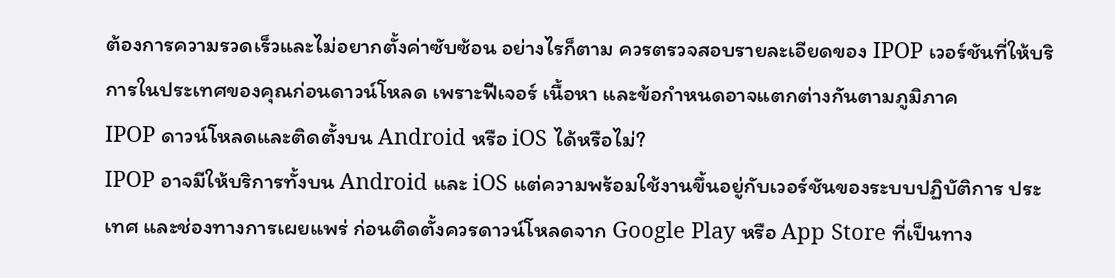ต้องการความรวดเร็วและไม่อยากตั้งค่าซับซ้อน อย่างไรก็ตาม ควรตรวจสอบรายละเอียดของ IPOP เวอร์ชันที่ให้บริการในประเทศของคุณก่อนดาวน์โหลด เพราะฟีเจอร์ เนื้อหา และข้อกำหนดอาจแตกต่างกันตามภูมิภาค
IPOP ดาวน์โหลดและติดตั้งบน Android หรือ iOS ได้หรือไม่?
IPOP อาจมีให้บริการทั้งบน Android และ iOS แต่ความพร้อมใช้งานขึ้นอยู่กับเวอร์ชันของระบบปฏิบัติการ ประเทศ และช่องทางการเผยแพร่ ก่อนติดตั้งควรดาวน์โหลดจาก Google Play หรือ App Store ที่เป็นทาง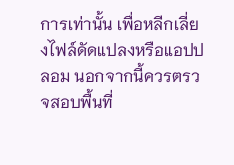การเท่านั้น เพื่อหลีกเลี่ยงไฟล์ดัดแปลงหรือแอปปลอม นอกจากนี้ควรตรวจสอบพื้นที่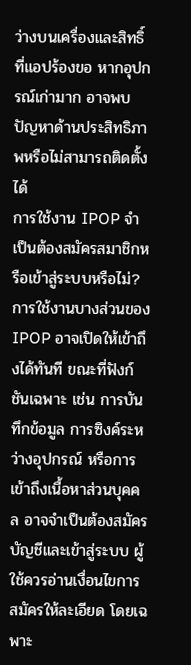ว่างบนเครื่องและสิทธิ์ที่แอปร้องขอ หากอุปกรณ์เก่ามาก อาจพบปัญหาด้านประสิทธิภาพหรือไม่สามารถติดตั้งได้
การใช้งาน IPOP จำเป็นต้องสมัครสมาชิกหรือเข้าสู่ระบบหรือไม่?
การใช้งานบางส่วนของ IPOP อาจเปิดให้เข้าถึงได้ทันที ขณะที่ฟังก์ชันเฉพาะ เช่น การบันทึกข้อมูล การซิงค์ระหว่างอุปกรณ์ หรือการเข้าถึงเนื้อหาส่วนบุคคล อาจจำเป็นต้องสมัครบัญชีและเข้าสู่ระบบ ผู้ใช้ควรอ่านเงื่อนไขการสมัครให้ละเอียด โดยเฉพาะ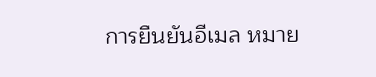การยืนยันอีเมล หมาย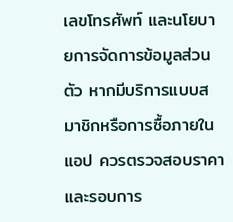เลขโทรศัพท์ และนโยบายการจัดการข้อมูลส่วนตัว หากมีบริการแบบสมาชิกหรือการซื้อภายในแอป ควรตรวจสอบราคาและรอบการ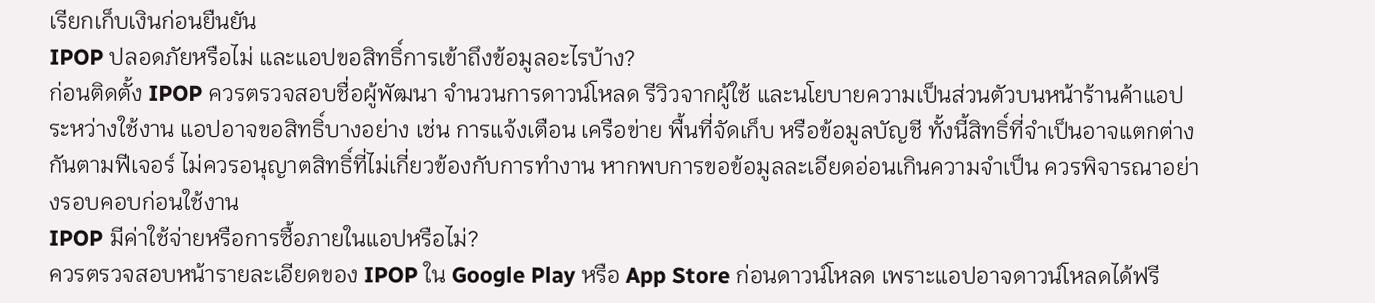เรียกเก็บเงินก่อนยืนยัน
IPOP ปลอดภัยหรือไม่ และแอปขอสิทธิ์การเข้าถึงข้อมูลอะไรบ้าง?
ก่อนติดตั้ง IPOP ควรตรวจสอบชื่อผู้พัฒนา จำนวนการดาวน์โหลด รีวิวจากผู้ใช้ และนโยบายความเป็นส่วนตัวบนหน้าร้านค้าแอป ระหว่างใช้งาน แอปอาจขอสิทธิ์บางอย่าง เช่น การแจ้งเตือน เครือข่าย พื้นที่จัดเก็บ หรือข้อมูลบัญชี ทั้งนี้สิทธิ์ที่จำเป็นอาจแตกต่างกันตามฟีเจอร์ ไม่ควรอนุญาตสิทธิ์ที่ไม่เกี่ยวข้องกับการทำงาน หากพบการขอข้อมูลละเอียดอ่อนเกินความจำเป็น ควรพิจารณาอย่างรอบคอบก่อนใช้งาน
IPOP มีค่าใช้จ่ายหรือการซื้อภายในแอปหรือไม่?
ควรตรวจสอบหน้ารายละเอียดของ IPOP ใน Google Play หรือ App Store ก่อนดาวน์โหลด เพราะแอปอาจดาวน์โหลดได้ฟรี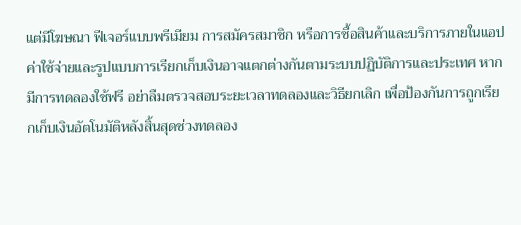แต่มีโฆษณา ฟีเจอร์แบบพรีเมียม การสมัครสมาชิก หรือการซื้อสินค้าและบริการภายในแอป ค่าใช้จ่ายและรูปแบบการเรียกเก็บเงินอาจแตกต่างกันตามระบบปฏิบัติการและประเทศ หากมีการทดลองใช้ฟรี อย่าลืมตรวจสอบระยะเวลาทดลองและวิธียกเลิก เพื่อป้องกันการถูกเรียกเก็บเงินอัตโนมัติหลังสิ้นสุดช่วงทดลอง